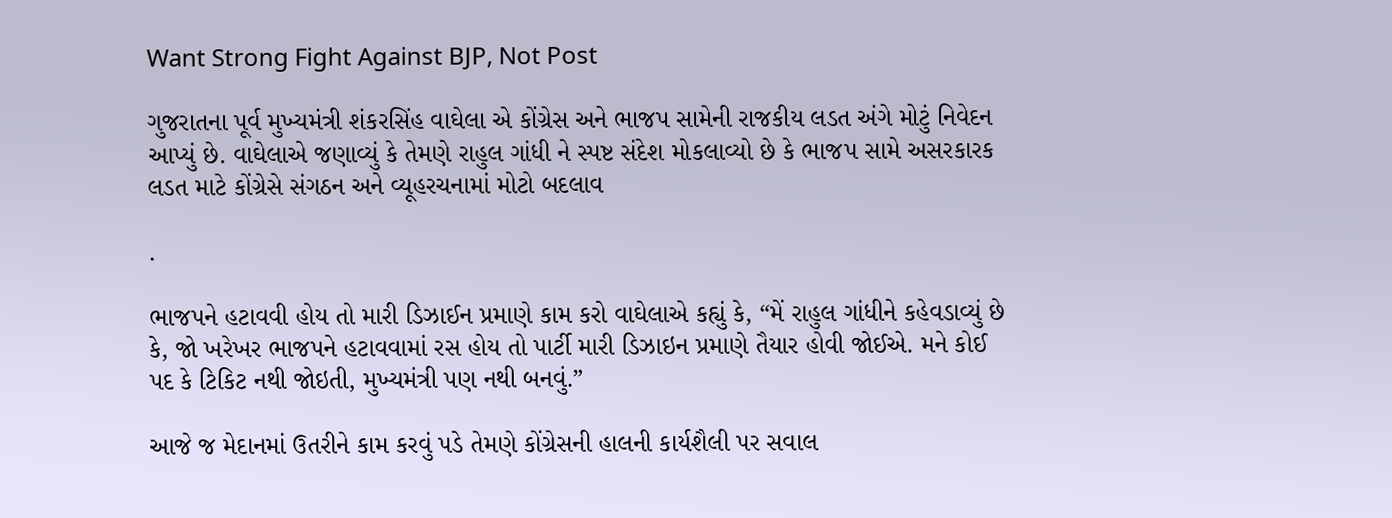Want Strong Fight Against BJP, Not Post

ગુજરાતના પૂર્વ મુખ્યમંત્રી શંકરસિંહ વાઘેલા એ કોંગ્રેસ અને ભાજપ સામેની રાજકીય લડત અંગે મોટું નિવેદન આપ્યું છે. વાઘેલાએ જણાવ્યું કે તેમણે રાહુલ ગાંધી ને સ્પષ્ટ સંદેશ મોકલાવ્યો છે કે ભાજપ સામે અસરકારક લડત માટે કોંગ્રેસે સંગઠન અને વ્યૂહરચનામાં મોટો બદલાવ

.

ભાજપને હટાવવી હોય તો મારી ડિઝાઈન પ્રમાણે કામ કરો વાઘેલાએ કહ્યું કે, “મેં રાહુલ ગાંધીને કહેવડાવ્યું છે કે, જો ખરેખર ભાજપને હટાવવામાં રસ હોય તો પાર્ટી મારી ડિઝાઇન પ્રમાણે તૈયાર હોવી જોઈએ. મને કોઈ પદ કે ટિકિટ નથી જોઇતી, મુખ્યમંત્રી પણ નથી બનવું.”

આજે જ મેદાનમાં ઉતરીને કામ કરવું પડે તેમણે કોંગ્રેસની હાલની કાર્યશૈલી પર સવાલ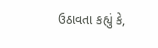ઉઠાવતા કહ્યું કે,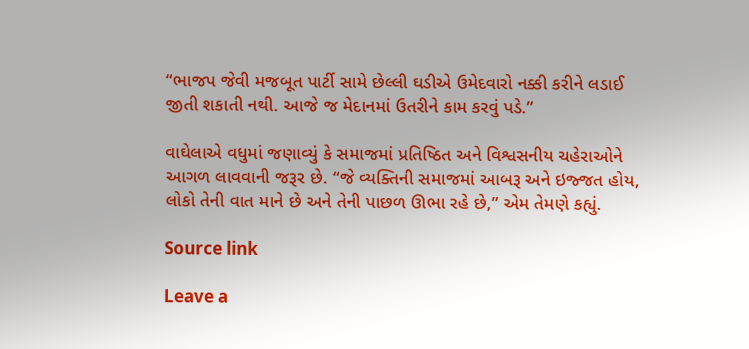“ભાજપ જેવી મજબૂત પાર્ટી સામે છેલ્લી ઘડીએ ઉમેદવારો નક્કી કરીને લડાઈ જીતી શકાતી નથી. આજે જ મેદાનમાં ઉતરીને કામ કરવું પડે.”

વાઘેલાએ વધુમાં જણાવ્યું કે સમાજમાં પ્રતિષ્ઠિત અને વિશ્વસનીય ચહેરાઓને આગળ લાવવાની જરૂર છે. “જે વ્યક્તિની સમાજમાં આબરૂ અને ઇજ્જત હોય, લોકો તેની વાત માને છે અને તેની પાછળ ઊભા રહે છે,” એમ તેમણે કહ્યું.

Source link

Leave a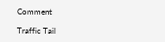Comment

Traffic Tail